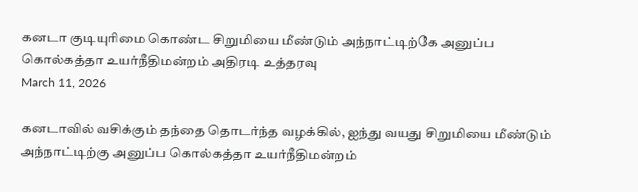கனடா குடியுரிமை கொண்ட சிறுமியை மீண்டும் அந்நாட்டிற்கே அனுப்ப கொல்கத்தா உயர்நீதிமன்றம் அதிரடி உத்தரவு
March 11, 2026

கனடாவில் வசிக்கும் தந்தை தொடர்ந்த வழக்கில், ஐந்து வயது சிறுமியை மீண்டும் அந்நாட்டிற்கு அனுப்ப கொல்கத்தா உயர்நீதிமன்றம்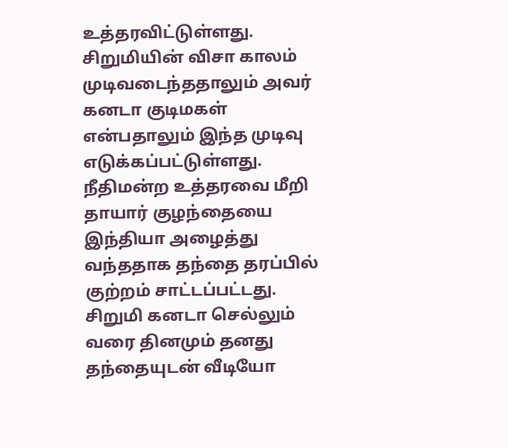உத்தரவிட்டுள்ளது. சிறுமியின் விசா காலம் முடிவடைந்ததாலும் அவர் கனடா குடிமகள் என்பதாலும் இந்த முடிவு எடுக்கப்பட்டுள்ளது. நீதிமன்ற உத்தரவை மீறி தாயார் குழந்தையை இந்தியா அழைத்து வந்ததாக தந்தை தரப்பில் குற்றம் சாட்டப்பட்டது.
சிறுமி கனடா செல்லும் வரை தினமும் தனது தந்தையுடன் வீடியோ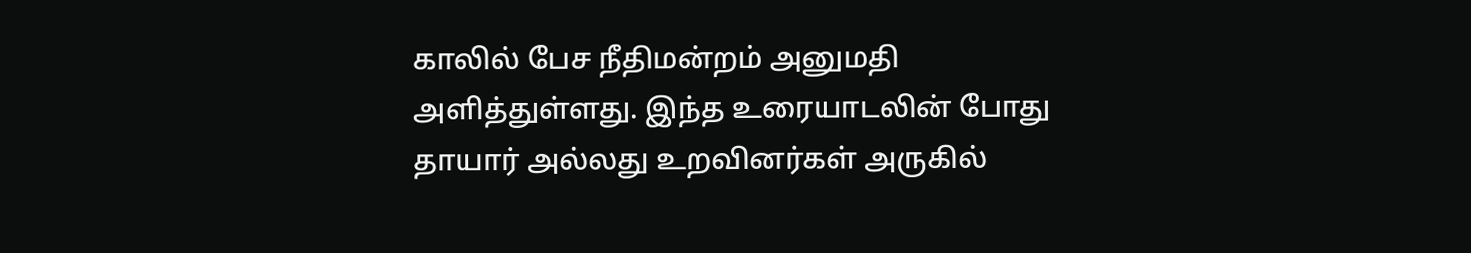காலில் பேச நீதிமன்றம் அனுமதி அளித்துள்ளது. இந்த உரையாடலின் போது தாயார் அல்லது உறவினர்கள் அருகில்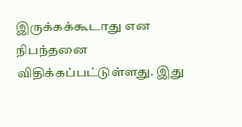இருக்கக்கூடாது என நிபந்தனை விதிக்கப்பட்டுள்ளது. இது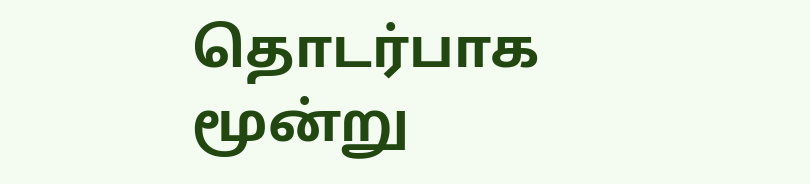தொடர்பாக மூன்று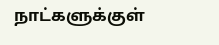நாட்களுக்குள்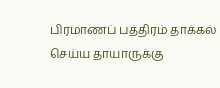பிரமாணப் பத்திரம் தாக்கல் செய்ய தாயாருக்கு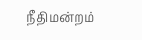நீதிமன்றம்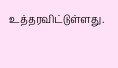உத்தரவிட்டுள்ளது.